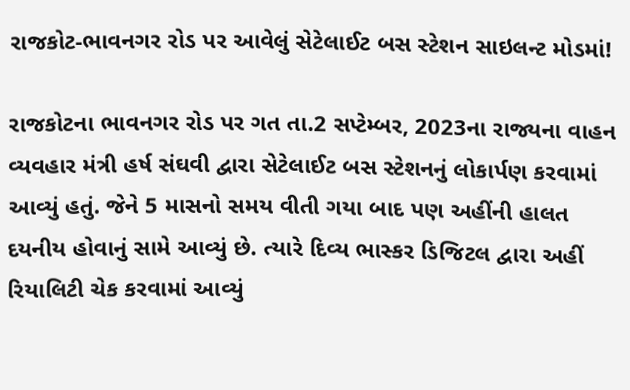રાજકોટ-ભાવનગર રોડ પર આવેલું સેટેલાઈટ બસ સ્ટેશન સાઇલન્ટ મોડમાં!

રાજકોટના ભાવનગર રોડ પર ગત તા.2 સપ્ટેમ્બર, 2023ના રાજ્યના વાહન વ્યવહાર મંત્રી હર્ષ સંઘવી દ્વારા સેટેલાઈટ બસ સ્ટેશનનું લોકાર્પણ કરવામાં આવ્યું હતું. જેને 5 માસનો સમય વીતી ગયા બાદ પણ અહીંની હાલત દયનીય હોવાનું સામે આવ્યું છે. ત્યારે દિવ્ય ભાસ્કર ડિજિટલ દ્વારા અહીં રિયાલિટી ચેક કરવામાં આવ્યું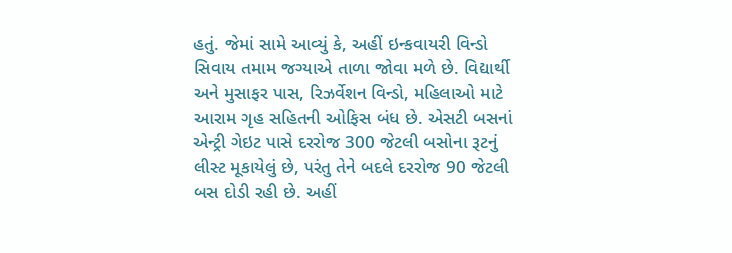હતું. જેમાં સામે આવ્યું કે, અહીં ઇન્કવાયરી વિન્ડો સિવાય તમામ જગ્યાએ તાળા જોવા મળે છે. વિદ્યાર્થી અને મુસાફર પાસ, રિઝર્વેશન વિન્ડો, મહિલાઓ માટે આરામ ગૃહ સહિતની ઓફિસ બંધ છે. એસટી બસનાં એન્ટ્રી ગેઇટ પાસે દરરોજ 300 જેટલી બસોના રૂટનું લીસ્ટ મૂકાયેલું છે, પરંતુ તેને બદલે દરરોજ 90 જેટલી બસ દોડી રહી છે. અહીં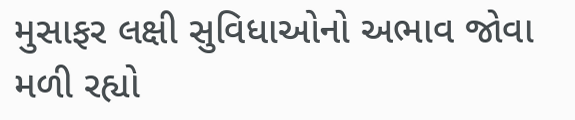મુસાફર લક્ષી સુવિધાઓનો અભાવ જોવા મળી રહ્યો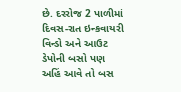છે. દરરોજ 2 પાળીમાં દિવસ-રાત ઇન્કવાયરી વિન્ડો અને આઉટ ડેપોની બસો પણ અહિં આવે તો બસ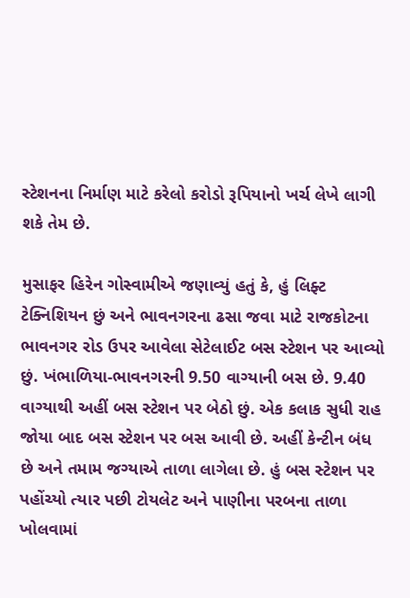સ્ટેશનના નિર્માણ માટે કરેલો કરોડો રૂપિયાનો ખર્ચ લેખે લાગી શકે તેમ છે.

મુસાફર હિરેન ગોસ્વામીએ જણાવ્યું હતું કે, હું લિફ્ટ ટેક્નિશિયન છું અને ભાવનગરના ઢસા જવા માટે રાજકોટના ભાવનગર રોડ ઉપર આવેલા સેટેલાઈટ બસ સ્ટેશન પર આવ્યો છું. ખંભાળિયા-ભાવનગરની 9.50 વાગ્યાની બસ છે. 9.40 વાગ્યાથી અહીં બસ સ્ટેશન પર બેઠો છું. એક કલાક સુધી રાહ જોયા બાદ બસ સ્ટેશન પર બસ આવી છે. અહીં કેન્ટીન બંધ છે અને તમામ જગ્યાએ તાળા લાગેલા છે. હું બસ સ્ટેશન પર પહોંચ્યો ત્યાર પછી ટોયલેટ અને પાણીના પરબના તાળા ખોલવામાં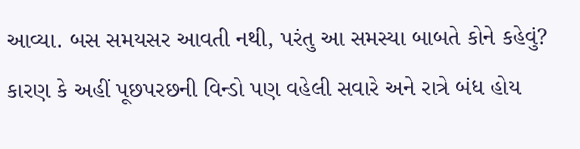આવ્યા. બસ સમયસર આવતી નથી, પરંતુ આ સમસ્યા બાબતે કોને કહેવું? કારણ કે અહીં પૂછપરછની વિન્ડો પણ વહેલી સવારે અને રાત્રે બંધ હોય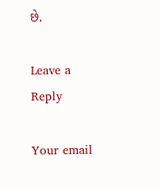છે.

Leave a Reply

Your email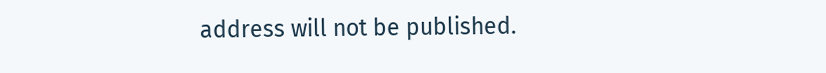address will not be published.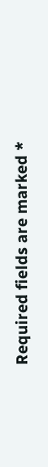Required fields are marked *